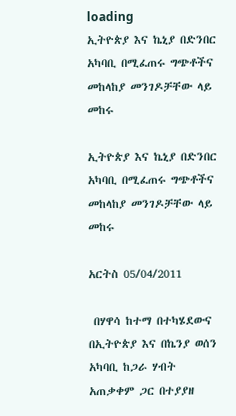loading
ኢትዮጵያ እና ኬኒያ በድንበር አካባቢ በሚፈጠሩ ግጭቶችና መከላከያ መንገዶቻቸው ላይ መከሩ

ኢትዮጵያ እና ኬኒያ በድንበር አካባቢ በሚፈጠሩ ግጭቶችና መከላከያ መንገዶቻቸው ላይ መከሩ

አርትስ 05/04/2011

 በሃዋሳ ከተማ በተካሄደውና በኢትዮጵያ እና በኬንያ ወሰን አካባቢ ከጋራ ሃብት አጠቃቀም ጋር በተያያዘ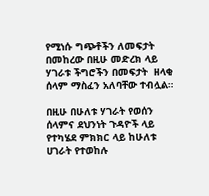የሚነሱ ግጭቶችን ለመፍታት በመከረው በዚሁ መድረክ ላይ ሃገራቱ ችግሮችን በመፍታት  ዘላቂ ሰላም ማስፈን አለባቸው ተብሏል።

በዚሁ በሁለቱ ሃገራት የወሰን ሰላምና ደህንነት ጉዳዮች ላይ የተካሄደ ምክክር ላይ ከሁለቱ ሀገራት የተወከሉ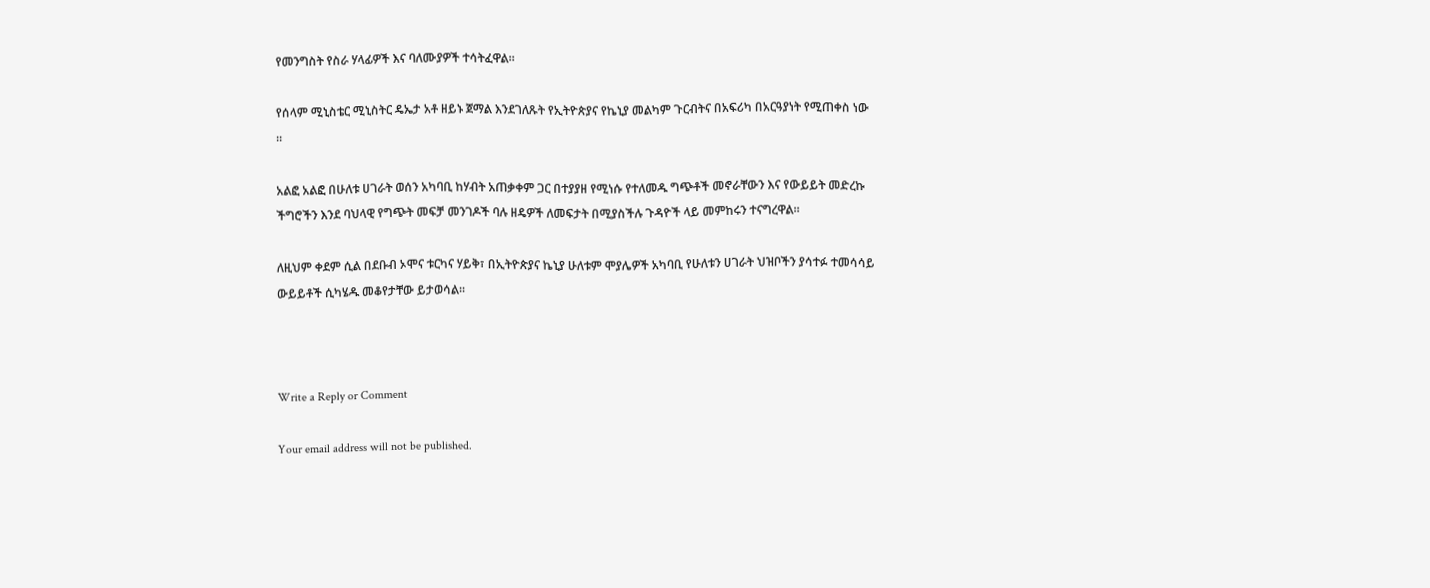የመንግስት የስራ ሃላፊዎች እና ባለሙያዎች ተሳትፈዋል።

የሰላም ሚኒስቴር ሚኒስትር ዴኤታ አቶ ዘይኑ ጀማል እንደገለጹት የኢትዮጵያና የኬኒያ መልካም ጉርብትና በአፍሪካ በአርዓያነት የሚጠቀስ ነው ።

አልፎ አልፎ በሁለቱ ሀገራት ወሰን አካባቢ ከሃብት አጠቃቀም ጋር በተያያዘ የሚነሱ የተለመዱ ግጭቶች መኖራቸውን እና የውይይት መድረኩ ችግሮችን እንደ ባህላዊ የግጭት መፍቻ መንገዶች ባሉ ዘዴዎች ለመፍታት በሚያስችሉ ጉዳዮች ላይ መምከሩን ተናግረዋል።

ለዚህም ቀደም ሲል በደቡብ ኦሞና ቱርካና ሃይቅ፣ በኢትዮጵያና ኬኒያ ሁለቱም ሞያሌዎች አካባቢ የሁለቱን ሀገራት ህዝቦችን ያሳተፉ ተመሳሳይ ውይይቶች ሲካሄዱ መቆየታቸው ይታወሳል፡፡



Write a Reply or Comment

Your email address will not be published.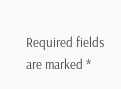Required fields are marked *